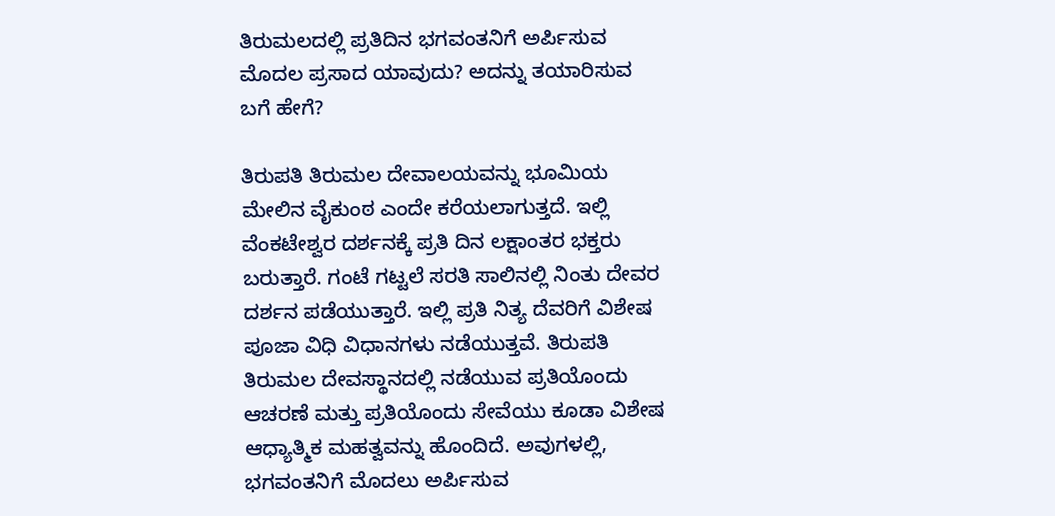ತಿರುಮಲದಲ್ಲಿ ಪ್ರತಿದಿನ ಭಗವಂತನಿಗೆ ಅರ್ಪಿಸುವ ಮೊದಲ ಪ್ರಸಾದ ಯಾವುದು? ಅದನ್ನು ತಯಾರಿಸುವ ಬಗೆ ಹೇಗೆ?

ತಿರುಪತಿ ತಿರುಮಲ ದೇವಾಲಯವನ್ನು ಭೂಮಿಯ ಮೇಲಿನ ವೈಕುಂಠ ಎಂದೇ ಕರೆಯಲಾಗುತ್ತದೆ. ಇಲ್ಲಿ ವೆಂಕಟೇಶ್ವರ ದರ್ಶನಕ್ಕೆ ಪ್ರತಿ ದಿನ ಲಕ್ಷಾಂತರ ಭಕ್ತರು ಬರುತ್ತಾರೆ. ಗಂಟೆ ಗಟ್ಟಲೆ ಸರತಿ ಸಾಲಿನಲ್ಲಿ ನಿಂತು ದೇವರ ದರ್ಶನ ಪಡೆಯುತ್ತಾರೆ. ಇಲ್ಲಿ ಪ್ರತಿ ನಿತ್ಯ ದೆವರಿಗೆ ವಿಶೇಷ ಪೂಜಾ ವಿಧಿ ವಿಧಾನಗಳು ನಡೆಯುತ್ತವೆ. ತಿರುಪತಿ ತಿರುಮಲ ದೇವಸ್ಥಾನದಲ್ಲಿ ನಡೆಯುವ ಪ್ರತಿಯೊಂದು ಆಚರಣೆ ಮತ್ತು ಪ್ರತಿಯೊಂದು ಸೇವೆಯು ಕೂಡಾ ವಿಶೇಷ ಆಧ್ಯಾತ್ಮಿಕ ಮಹತ್ವವನ್ನು ಹೊಂದಿದೆ. ಅವುಗಳಲ್ಲಿ, ಭಗವಂತನಿಗೆ ಮೊದಲು ಅರ್ಪಿಸುವ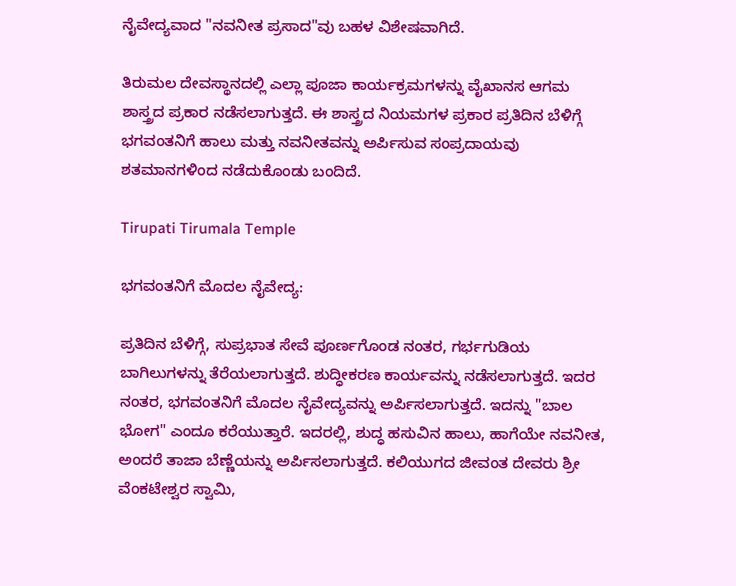ನೈವೇದ್ಯವಾದ "ನವನೀತ ಪ್ರಸಾದ"ವು ಬಹಳ ವಿಶೇಷವಾಗಿದೆ.

ತಿರುಮಲ ದೇವಸ್ಥಾನದಲ್ಲಿ ಎಲ್ಲಾ ಪೂಜಾ ಕಾರ್ಯಕ್ರಮಗಳನ್ನು ವೈಖಾನಸ ಆಗಮ ಶಾಸ್ತ್ರದ ಪ್ರಕಾರ ನಡೆಸಲಾಗುತ್ತದೆ. ಈ ಶಾಸ್ತ್ರದ ನಿಯಮಗಳ ಪ್ರಕಾರ ಪ್ರತಿದಿನ ಬೆಳಿಗ್ಗೆ ಭಗವಂತನಿಗೆ ಹಾಲು ಮತ್ತು ನವನೀತವನ್ನು ಅರ್ಪಿಸುವ ಸಂಪ್ರದಾಯವು ಶತಮಾನಗಳಿಂದ ನಡೆದುಕೊಂಡು ಬಂದಿದೆ.

Tirupati Tirumala Temple

ಭಗವಂತನಿಗೆ ಮೊದಲ ನೈವೇದ್ಯ:

ಪ್ರತಿದಿನ ಬೆಳಿಗ್ಗೆ, ಸುಪ್ರಭಾತ ಸೇವೆ ಪೂರ್ಣಗೊಂಡ ನಂತರ, ಗರ್ಭಗುಡಿಯ ಬಾಗಿಲುಗಳನ್ನು ತೆರೆಯಲಾಗುತ್ತದೆ. ಶುದ್ಧೀಕರಣ ಕಾರ್ಯವನ್ನು ನಡೆಸಲಾಗುತ್ತದೆ. ಇದರ ನಂತರ, ಭಗವಂತನಿಗೆ ಮೊದಲ ನೈವೇದ್ಯವನ್ನು ಅರ್ಪಿಸಲಾಗುತ್ತದೆ. ಇದನ್ನು "ಬಾಲ ಭೋಗ" ಎಂದೂ ಕರೆಯುತ್ತಾರೆ. ಇದರಲ್ಲಿ, ಶುದ್ಧ ಹಸುವಿನ ಹಾಲು, ಹಾಗೆಯೇ ನವನೀತ, ಅಂದರೆ ತಾಜಾ ಬೆಣ್ಣೆಯನ್ನು ಅರ್ಪಿಸಲಾಗುತ್ತದೆ. ಕಲಿಯುಗದ ಜೀವಂತ ದೇವರು ಶ್ರೀ ವೆಂಕಟೇಶ್ವರ ಸ್ವಾಮಿ,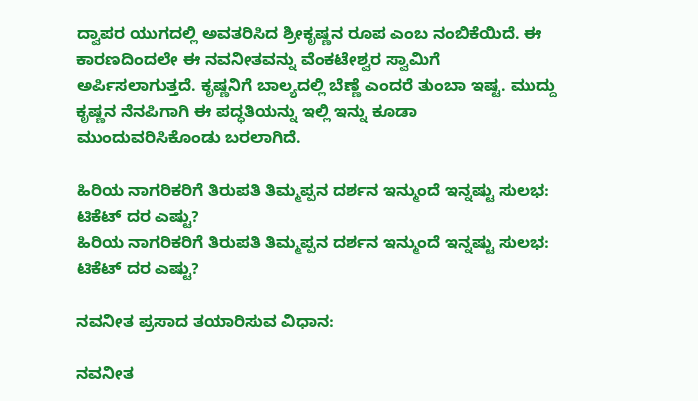ದ್ವಾಪರ ಯುಗದಲ್ಲಿ ಅವತರಿಸಿದ ಶ್ರೀಕೃಷ್ಣನ ರೂಪ ಎಂಬ ನಂಬಿಕೆಯಿದೆ. ಈ ಕಾರಣದಿಂದಲೇ ಈ ನವನೀತವನ್ನು ವೆಂಕಟೇಶ್ವರ ಸ್ವಾಮಿಗೆ ಅರ್ಪಿಸಲಾಗುತ್ತದೆ. ಕೃಷ್ಣನಿಗೆ ಬಾಲ್ಯದಲ್ಲಿ ಬೆಣ್ಣೆ ಎಂದರೆ ತುಂಬಾ ಇಷ್ಟ. ಮುದ್ದು ಕೃಷ್ಣನ ನೆನಪಿಗಾಗಿ ಈ ಪದ್ಧತಿಯನ್ನು ಇಲ್ಲಿ ಇನ್ನು ಕೂಡಾ ಮುಂದುವರಿಸಿಕೊಂಡು ಬರಲಾಗಿದೆ.

ಹಿರಿಯ ನಾಗರಿಕರಿಗೆ ತಿರುಪತಿ ತಿಮ್ಮಪ್ಪನ ದರ್ಶನ ಇನ್ಮುಂದೆ ಇನ್ನಷ್ಟು ಸುಲಭ: ಟಿಕೆಟ್ ದರ ಎಷ್ಟು?
ಹಿರಿಯ ನಾಗರಿಕರಿಗೆ ತಿರುಪತಿ ತಿಮ್ಮಪ್ಪನ ದರ್ಶನ ಇನ್ಮುಂದೆ ಇನ್ನಷ್ಟು ಸುಲಭ: ಟಿಕೆಟ್ ದರ ಎಷ್ಟು?

ನವನೀತ ಪ್ರಸಾದ ತಯಾರಿಸುವ ವಿಧಾನ:

ನವನೀತ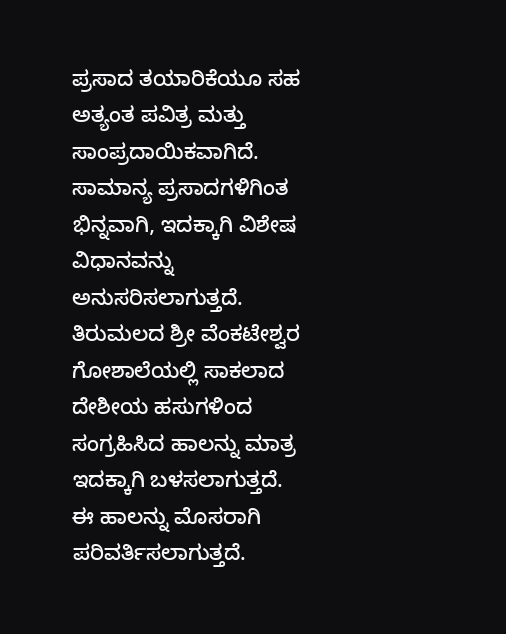ಪ್ರಸಾದ ತಯಾರಿಕೆಯೂ ಸಹ ಅತ್ಯಂತ ಪವಿತ್ರ ಮತ್ತು ಸಾಂಪ್ರದಾಯಿಕವಾಗಿದೆ. ಸಾಮಾನ್ಯ ಪ್ರಸಾದಗಳಿಗಿಂತ ಭಿನ್ನವಾಗಿ, ಇದಕ್ಕಾಗಿ ವಿಶೇಷ ವಿಧಾನವನ್ನು ಅನುಸರಿಸಲಾಗುತ್ತದೆ. ತಿರುಮಲದ ಶ್ರೀ ವೆಂಕಟೇಶ್ವರ ಗೋಶಾಲೆಯಲ್ಲಿ ಸಾಕಲಾದ ದೇಶೀಯ ಹಸುಗಳಿಂದ ಸಂಗ್ರಹಿಸಿದ ಹಾಲನ್ನು ಮಾತ್ರ ಇದಕ್ಕಾಗಿ ಬಳಸಲಾಗುತ್ತದೆ. ಈ ಹಾಲನ್ನು ಮೊಸರಾಗಿ ಪರಿವರ್ತಿಸಲಾಗುತ್ತದೆ.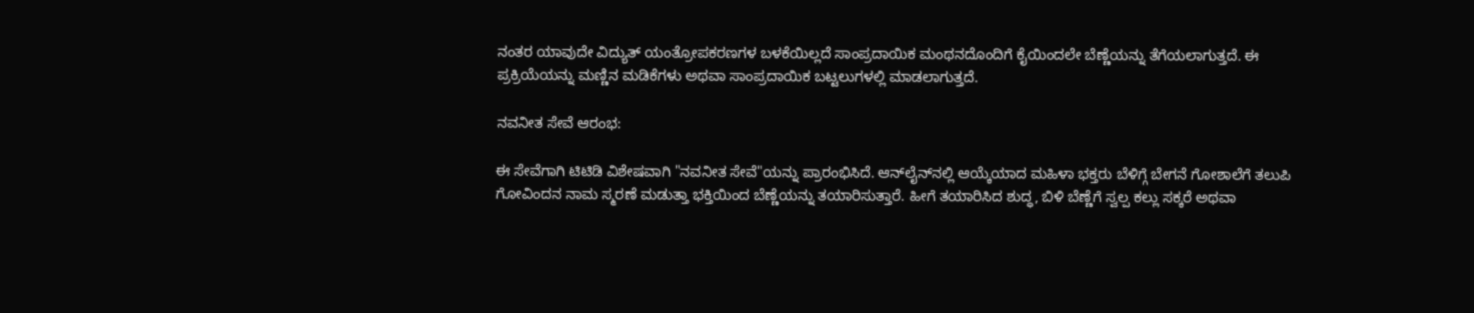ನಂತರ ಯಾವುದೇ ವಿದ್ಯುತ್ ಯಂತ್ರೋಪಕರಣಗಳ ಬಳಕೆಯಿಲ್ಲದೆ ಸಾಂಪ್ರದಾಯಿಕ ಮಂಥನದೊಂದಿಗೆ ಕೈಯಿಂದಲೇ ಬೆಣ್ಣೆಯನ್ನು ತೆಗೆಯಲಾಗುತ್ತದೆ. ಈ ಪ್ರಕ್ರಿಯೆಯನ್ನು ಮಣ್ಣಿನ ಮಡಿಕೆಗಳು ಅಥವಾ ಸಾಂಪ್ರದಾಯಿಕ ಬಟ್ಟಲುಗಳಲ್ಲಿ ಮಾಡಲಾಗುತ್ತದೆ.

ನವನೀತ ಸೇವೆ ಆರಂಭ:

ಈ ಸೇವೆಗಾಗಿ ಟಿಟಿಡಿ ವಿಶೇಷವಾಗಿ "ನವನೀತ ಸೇವೆ"ಯನ್ನು ಪ್ರಾರಂಭಿಸಿದೆ. ಆನ್‌ಲೈನ್‌ನಲ್ಲಿ ಆಯ್ಕೆಯಾದ ಮಹಿಳಾ ಭಕ್ತರು ಬೆಳಿಗ್ಗೆ ಬೇಗನೆ ಗೋಶಾಲೆಗೆ ತಲುಪಿ ಗೋವಿಂದನ ನಾಮ ಸ್ಮರಣೆ ಮಡುತ್ತಾ ಭಕ್ತಿಯಿಂದ ಬೆಣ್ಣೆಯನ್ನು ತಯಾರಿಸುತ್ತಾರೆ. ಹೀಗೆ ತಯಾರಿಸಿದ ಶುದ್ಧ, ಬಿಳಿ ಬೆಣ್ಣೆಗೆ ಸ್ವಲ್ಪ ಕಲ್ಲು ಸಕ್ಕರೆ ಅಥವಾ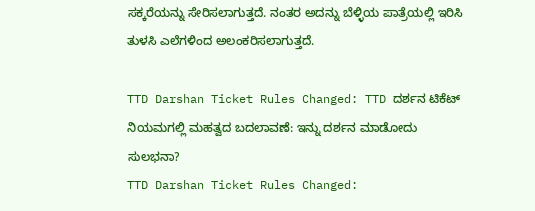ಸಕ್ಕರೆಯನ್ನು ಸೇರಿಸಲಾಗುತ್ತದೆ. ನಂತರ ಅದನ್ನು ಬೆಳ್ಳಿಯ ಪಾತ್ರೆಯಲ್ಲಿ ಇರಿಸಿ ತುಳಸಿ ಎಲೆಗಳಿಂದ ಅಲಂಕರಿಸಲಾಗುತ್ತದೆ.

TTD Darshan Ticket Rules Changed: TTD ದರ್ಶನ ಟಿಕೆಟ್‌ ನಿಯಮಗಲ್ಲಿ ಮಹತ್ವದ ಬದಲಾವಣೆ: ಇನ್ನು ದರ್ಶನ ಮಾಡೋದು ಸುಲಭನಾ?
TTD Darshan Ticket Rules Changed: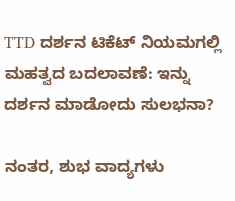TTD ದರ್ಶನ ಟಿಕೆಟ್‌ ನಿಯಮಗಲ್ಲಿ ಮಹತ್ವದ ಬದಲಾವಣೆ: ಇನ್ನು ದರ್ಶನ ಮಾಡೋದು ಸುಲಭನಾ?

ನಂತರ, ಶುಭ ವಾದ್ಯಗಳು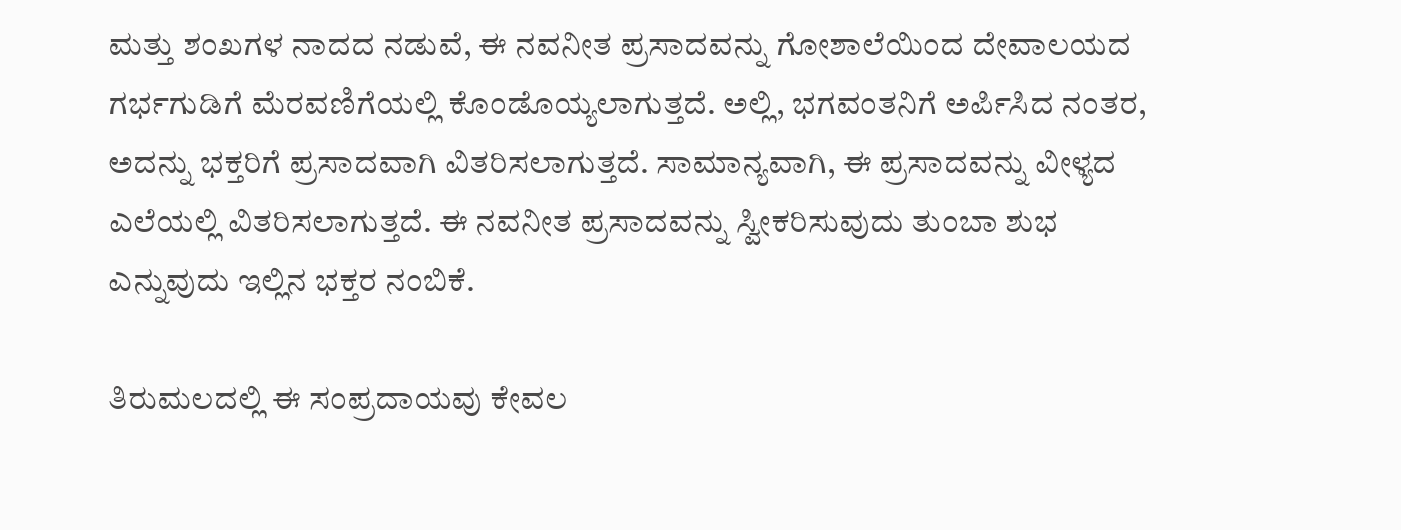ಮತ್ತು ಶಂಖಗಳ ನಾದದ ನಡುವೆ, ಈ ನವನೀತ ಪ್ರಸಾದವನ್ನು ಗೋಶಾಲೆಯಿಂದ ದೇವಾಲಯದ ಗರ್ಭಗುಡಿಗೆ ಮೆರವಣಿಗೆಯಲ್ಲಿ ಕೊಂಡೊಯ್ಯಲಾಗುತ್ತದೆ. ಅಲ್ಲಿ, ಭಗವಂತನಿಗೆ ಅರ್ಪಿಸಿದ ನಂತರ, ಅದನ್ನು ಭಕ್ತರಿಗೆ ಪ್ರಸಾದವಾಗಿ ವಿತರಿಸಲಾಗುತ್ತದೆ. ಸಾಮಾನ್ಯವಾಗಿ, ಈ ಪ್ರಸಾದವನ್ನು ವೀಳ್ಯದ ಎಲೆಯಲ್ಲಿ ವಿತರಿಸಲಾಗುತ್ತದೆ. ಈ ನವನೀತ ಪ್ರಸಾದವನ್ನು ಸ್ವೀಕರಿಸುವುದು ತುಂಬಾ ಶುಭ ಎನ್ನುವುದು ಇಲ್ಲಿನ ಭಕ್ತರ ನಂಬಿಕೆ.

ತಿರುಮಲದಲ್ಲಿ ಈ ಸಂಪ್ರದಾಯವು ಕೇವಲ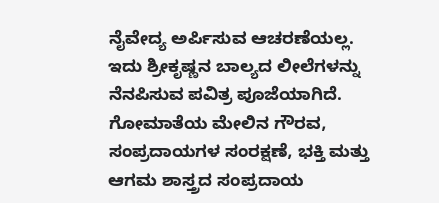ನೈವೇದ್ಯ ಅರ್ಪಿಸುವ ಆಚರಣೆಯಲ್ಲ. ಇದು ಶ್ರೀಕೃಷ್ಣನ ಬಾಲ್ಯದ ಲೀಲೆಗಳನ್ನು ನೆನಪಿಸುವ ಪವಿತ್ರ ಪೂಜೆಯಾಗಿದೆ. ಗೋಮಾತೆಯ ಮೇಲಿನ ಗೌರವ, ಸಂಪ್ರದಾಯಗಳ ಸಂರಕ್ಷಣೆ, ಭಕ್ತಿ ಮತ್ತು ಆಗಮ ಶಾಸ್ತ್ರದ ಸಂಪ್ರದಾಯ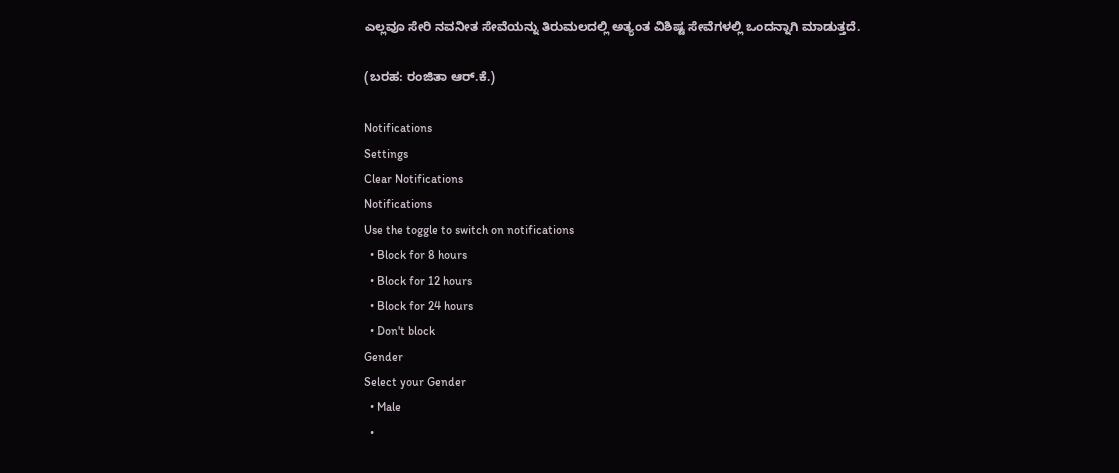ಎಲ್ಲವೂ ಸೇರಿ ನವನೀತ ಸೇವೆಯನ್ನು ತಿರುಮಲದಲ್ಲಿ ಅತ್ಯಂತ ವಿಶಿಷ್ಟ ಸೇವೆಗಳಲ್ಲಿ ಒಂದನ್ನಾಗಿ ಮಾಡುತ್ತದೆ.

(ಬರಹ: ರಂಜಿತಾ ಆರ್.ಕೆ.)

Notifications
Settings
Clear Notifications
Notifications
Use the toggle to switch on notifications
  • Block for 8 hours
  • Block for 12 hours
  • Block for 24 hours
  • Don't block
Gender
Select your Gender
  • Male
  •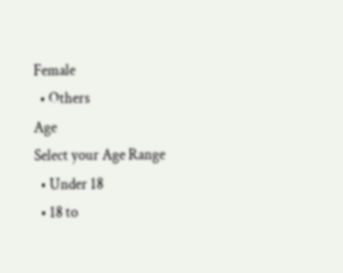Female
  • Others
Age
Select your Age Range
  • Under 18
  • 18 to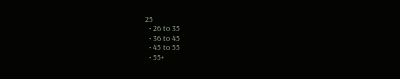25
  • 26 to 35
  • 36 to 45
  • 45 to 55
  • 55+